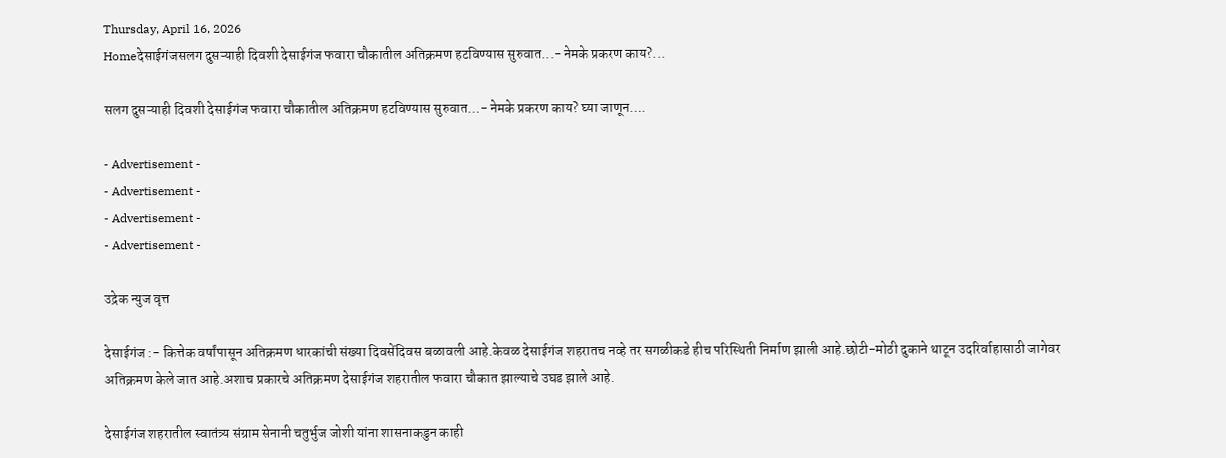Thursday, April 16, 2026
Homeदेसाईगंजसलग दुसऱ्याही दिवशी देसाईगंज फवारा चौकातील अतिक्रमण हटविण्यास सुरुवात...- नेमके प्रकरण काय?...

सलग दुसऱ्याही दिवशी देसाईगंज फवारा चौकातील अतिक्रमण हटविण्यास सुरुवात…- नेमके प्रकरण काय? घ्या जाणून….

- Advertisement -
- Advertisement -
- Advertisement -
- Advertisement -

उद्रेक न्युज वृत्त

देसाईगंज :- कित्तेक वर्षांपासून अतिक्रमण धारकांची संख्या दिवसेंदिवस बळावली आहे.केवळ देसाईगंज शहरातच नव्हे तर सगळीकडे हीच परिस्थिती निर्माण झाली आहे.छोटी-मोठी दुकाने थाटून उदरिर्वाहासाठी जागेवर अतिक्रमण केले जात आहे.अशाच प्रकारचे अतिक्रमण देसाईगंज शहरातील फवारा चौकात झाल्याचे उघड झाले आहे.

देसाईगंज शहरातील स्वातंत्र्य संग्राम सेनानी चतुर्भुज जोशी यांना शासनाकडुन काही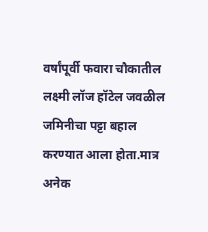वर्षांपूर्वी फवारा चौकातील लक्ष्मी लॉज हॉटेल जवळील जमिनीचा पट्टा बहाल करण्यात आला होता.मात्र अनेक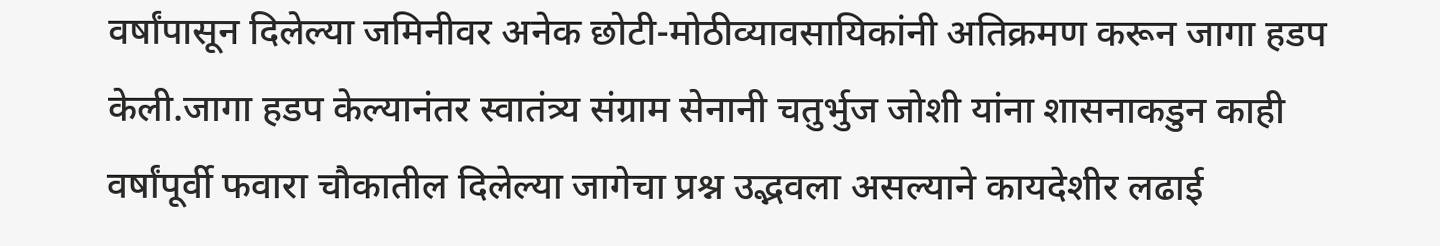वर्षांपासून दिलेल्या जमिनीवर अनेक छोटी-मोठीव्यावसायिकांनी अतिक्रमण करून जागा हडप केली.जागा हडप केल्यानंतर स्वातंत्र्य संग्राम सेनानी चतुर्भुज जोशी यांना शासनाकडुन काही वर्षांपूर्वी फवारा चौकातील दिलेल्या जागेचा प्रश्न उद्भवला असल्याने कायदेशीर लढाई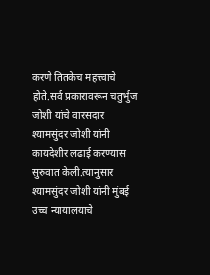करणे तितकेच महत्त्वाचे होते.सर्व प्रकारावरून चतुर्भुज जोशी यांचे वारसदार श्यामसुंदर जोशी यांनी कायदेशीर लढाई करण्यास सुरुवात केली.त्यानुसार श्यामसुंदर जोशी यांनी मुंबई उच्च न्यायालयाचे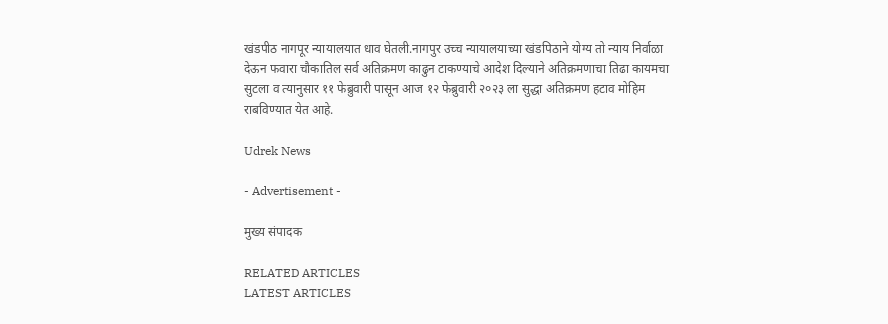खंडपीठ नागपूर न्यायालयात धाव घेतली.नागपुर उच्च न्यायालयाच्या खंडपिठाने योग्य तो न्याय निर्वाळा देऊन फवारा चौकातिल सर्व अतिक्रमण काढुन टाकण्याचे आदेश दिल्याने अतिक्रमणाचा तिढा कायमचा सुटला व त्यानुसार ११ फेब्रुवारी पासून आज १२ फेब्रुवारी २०२३ ला सुद्धा अतिक्रमण हटाव मोहिम राबविण्यात येत आहे.

Udrek News

- Advertisement -

मुख्य संपादक

RELATED ARTICLES
LATEST ARTICLES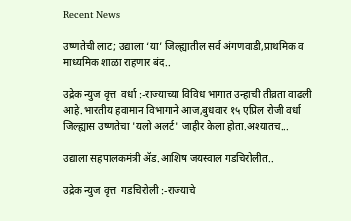Recent News

उष्णतेची लाट; उद्याला ‘या’ जिल्ह्यातील सर्व अंगणवाडी,प्राथमिक व माध्यमिक शाळा राहणार बंद..

उद्रेक न्युज वृत्त  वर्धा :-राज्याच्या विविध भागात उन्हाची तीव्रता वाढली आहे.भारतीय हवामान विभागाने आज,बुधवार १५ एप्रिल रोजी वर्धा जिल्ह्यास उष्णतेचा 'यलो अलर्ट' जाहीर केला होता.अश्यातच...

उद्याला सहपालकमंत्री ॲड.आशिष जयस्वाल गडचिरोलीत..

उद्रेक न्युज वृत्त  गडचिरोली :-राज्याचे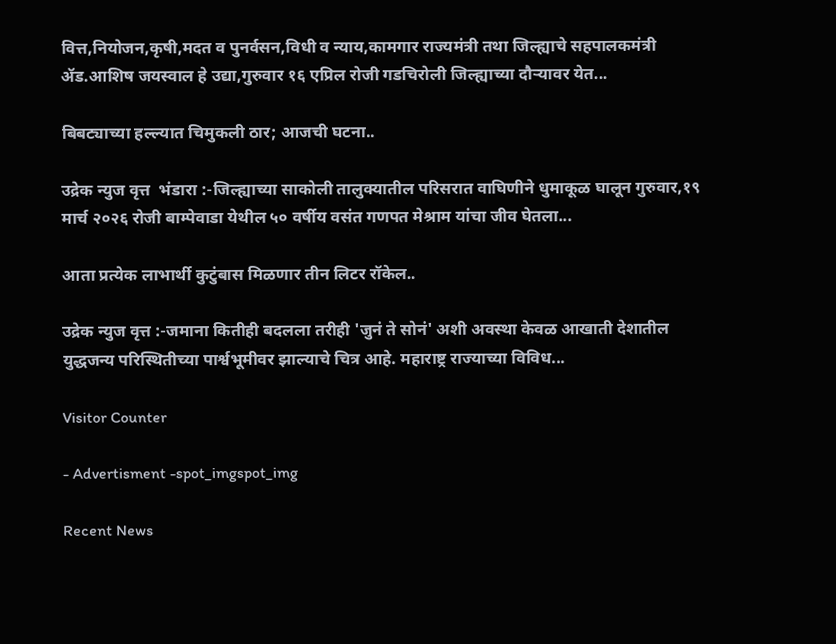वित्त,नियोजन,कृषी,मदत व पुनर्वसन,विधी व न्याय,कामगार राज्यमंत्री तथा जिल्ह्याचे सहपालकमंत्री ॲड.आशिष जयस्वाल हे उद्या,गुरुवार १६ एप्रिल रोजी गडचिरोली जिल्ह्याच्या दौऱ्यावर येत...

बिबट्याच्या हल्ल्यात चिमुकली ठार; आजची घटना..

उद्रेक न्युज वृत्त  भंडारा :-जिल्ह्याच्या साकोली तालुक्यातील परिसरात वाघिणीने धुमाकूळ घालून गुरुवार,१९ मार्च २०२६ रोजी बाम्पेवाडा येथील ५० वर्षीय वसंत गणपत मेश्राम यांचा जीव घेतला...

आता प्रत्येक लाभार्थी कुटुंबास मिळणार तीन लिटर रॉकेल..

उद्रेक न्युज वृत्त :-जमाना कितीही बदलला तरीही 'जुनं ते सोनं' अशी अवस्था केवळ आखाती देशातील युद्धजन्य परिस्थितीच्या पार्श्वभूमीवर झाल्याचे चित्र आहे. महाराष्ट्र राज्याच्या विविध...

Visitor Counter

- Advertisment -spot_imgspot_img

Recent News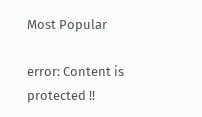Most Popular

error: Content is protected !!